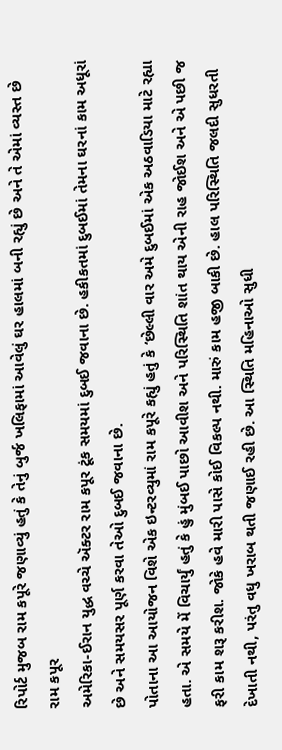રિપોર્ટ મુજબ રામ કપૂરે જણાવ્યું હતું કે તેનું બુર્જ ખલિફામાં આવેલું ઘર હાલમાં બની રહ્યું છે અને તે એમાં વ્યસ્ત છે
રામ કપૂર
અમેરિકા-ઈરાન યુદ્ધ વચ્ચે ઍક્ટર રામ કપૂર ટૂંક સમયમાં દુબઈ જવાના છે. હકીકતમાં દુબઈમાં તેમના ઘરનાં કામ અધૂરાં છે અને સમયસર પૂર્ણ કરવા તેઓ દુબઈ જવાના છે.
પોતાના આ આયોજન વિશે એક ઇન્ટરવ્યુમાં રામ કપૂરે કહ્યું હતું કે ‘છેલ્લી વાર અમે દુબઈમાં એક અઠવાડિયા માટે રહ્યા હતા. એ સમયે મેં વિચાર્યું હતું કે હું મુંબઈ પાછો આવીશ અને પરિસ્થિતિ શાંત થાય એની રાહ જોઈશ અને એ પછી જ ફરી કામ શરૂ કરીશ. જોકે હવે મારી પાસે કોઈ વિકલ્પ નથી. મારું કામ હજી બાકી છે. હાલ પરિસ્થિતિ જલદી સુધરતી દેખાતી નથી, પરંતુ વધુ ખરાબ થતી જણાઈ રહી છે. આ સ્થિતિ મહિનાઓ સુધી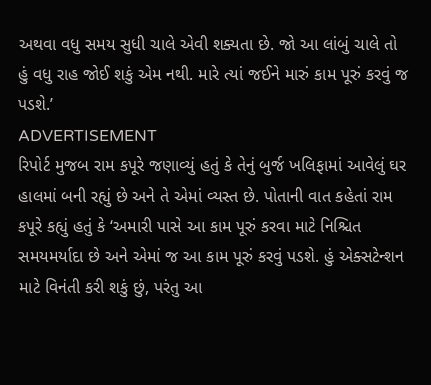અથવા વધુ સમય સુધી ચાલે એવી શક્યતા છે. જો આ લાંબું ચાલે તો હું વધુ રાહ જોઈ શકું એમ નથી. મારે ત્યાં જઈને મારું કામ પૂરું કરવું જ પડશે.’
ADVERTISEMENT
રિપોર્ટ મુજબ રામ કપૂરે જણાવ્યું હતું કે તેનું બુર્જ ખલિફામાં આવેલું ઘર હાલમાં બની રહ્યું છે અને તે એમાં વ્યસ્ત છે. પોતાની વાત કહેતાં રામ કપૂરે કહ્યું હતું કે ‘અમારી પાસે આ કામ પૂરું કરવા માટે નિશ્ચિત સમયમર્યાદા છે અને એમાં જ આ કામ પૂરું કરવું પડશે. હું એક્સટેન્શન માટે વિનંતી કરી શકું છું, પરંતુ આ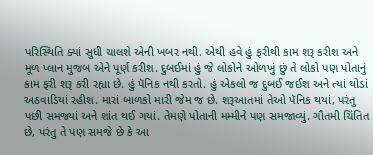પરિસ્થિતિ ક્યાં સુધી ચાલશે એની ખબર નથી. એથી હવે હું ફરીથી કામ શરૂ કરીશ અને મૂળ પ્લાન મુજબ એને પૂર્ણ કરીશ. દુબઈમાં હું જે લોકોને ઓળખું છું તે લોકો પણ પોતાનું કામ ફરી શરૂ કરી રહ્યા છે. હું પૅનિક નથી કરતો. હું એકલો જ દુબઈ જઈશ અને ત્યાં થોડાં અઠવાડિયાં રહીશ. મારાં બાળકો મારી જેમ જ છે. શરૂઆતમાં તેઓ પૅનિક થયાં, પરંતુ પછી સમજ્યાં અને શાંત થઈ ગયાં. તેમણે પોતાની મમ્મીને પણ સમજાવ્યું. ગૌતમી ચિંતિત છે, પરંતુ તે પણ સમજે છે કે આ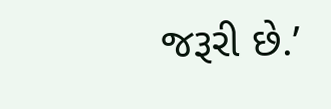જરૂરી છે.’